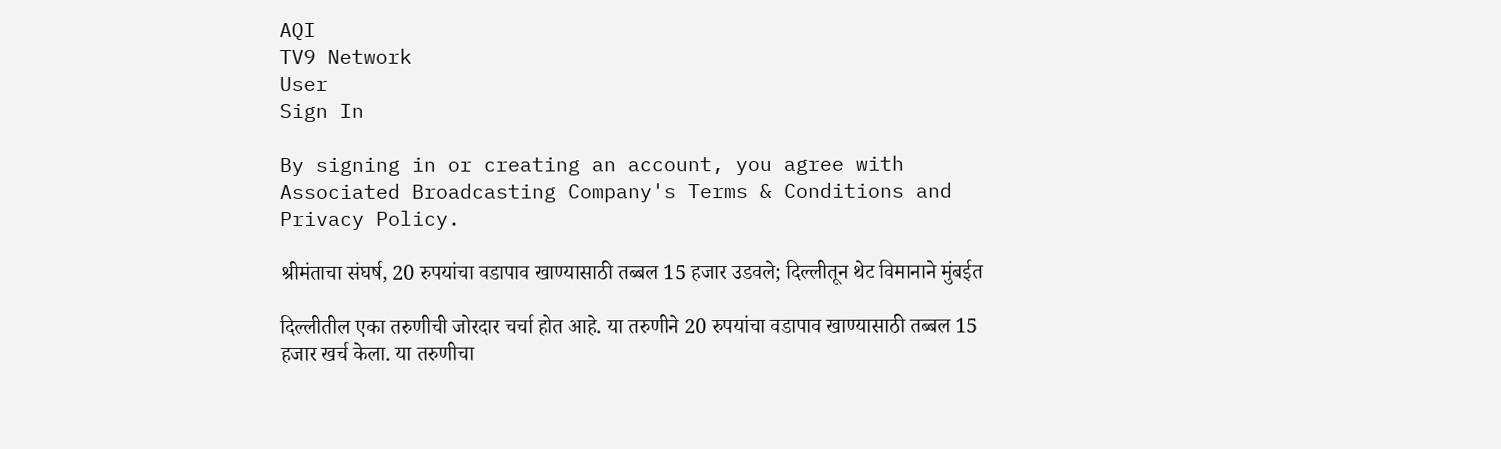AQI
TV9 Network
User
Sign In

By signing in or creating an account, you agree with Associated Broadcasting Company's Terms & Conditions and Privacy Policy.

श्रीमंताचा संघर्ष, 20 रुपयांचा वडापाव खाण्यासाठी तब्बल 15 हजार उडवले; दिल्लीतून थेट विमानाने मुंबईत

दिल्लीतील एका तरुणीची जोरदार चर्चा होत आहे. या तरुणीने 20 रुपयांचा वडापाव खाण्यासाठी तब्बल 15 हजार खर्च केला. या तरुणीचा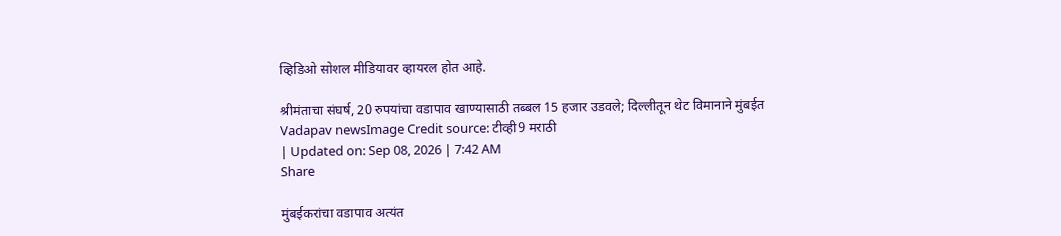व्हिडिओ सोशल मीडियावर व्हायरल होत आहे.

श्रीमंताचा संघर्ष, 20 रुपयांचा वडापाव खाण्यासाठी तब्बल 15 हजार उडवले; दिल्लीतून थेट विमानाने मुंबईत
Vadapav newsImage Credit source: टीव्ही9 मराठी
| Updated on: Sep 08, 2026 | 7:42 AM
Share

मुंबईकरांचा वडापाव अत्यंत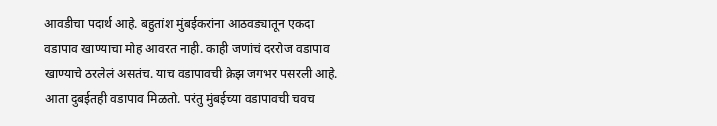आवडीचा पदार्थ आहे. बहुतांश मुंबईकरांना आठवड्यातून एकदा वडापाव खाण्याचा मोह आवरत नाही. काही जणांचं दररोज वडापाव खाण्याचे ठरलेलं असतंच. याच वडापावची क्रेझ जगभर पसरली आहे. आता दुबईतही वडापाव मिळतो. परंतु मुंबईच्या वडापावची चवच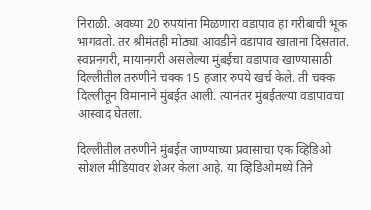निराळी. अवघ्या 20 रुपयांना मिळणारा वडापाव हा गरीबाची भूक भागवतो. तर श्रीमंतही मोठ्या आवडीने वडापाव खाताना दिसतात. स्वप्ननगरी, मायानगरी असलेल्या मुंबईचा वडापाव खाण्यासाठी दिल्लीतील तरुणीने चक्क 15 हजार रुपये खर्च केले. ती चक्क दिल्लीतून विमानाने मुंबईत आली. त्यानंतर मुंबईतल्या वडापावचा आस्वाद घेतला.

दिल्लीतील तरुणीने मुंबईत जाण्याच्या प्रवासाचा एक व्हिडिओ सोशल मीडियावर शेअर केला आहे. या व्हिडिओमध्ये तिने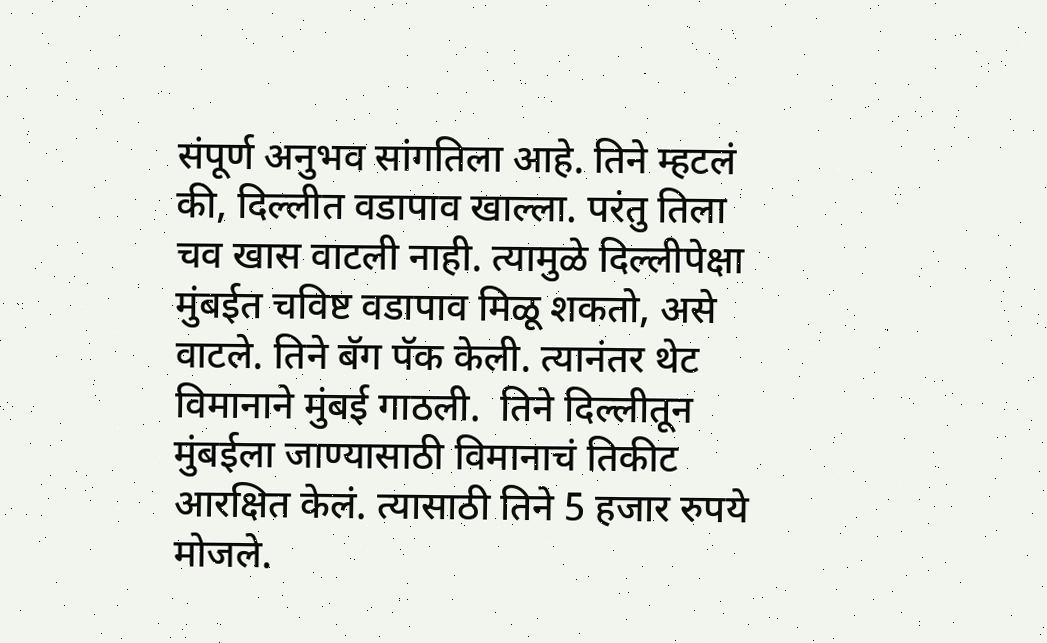संपूर्ण अनुभव सांगतिला आहे. तिने म्हटलं की, दिल्लीत वडापाव खाल्ला. परंतु तिला चव खास वाटली नाही. त्यामुळे दिल्लीपेक्षा मुंबईत चविष्ट वडापाव मिळू शकतो, असे वाटले. तिने बॅग पॅक केली. त्यानंतर थेट विमानाने मुंबई गाठली.  तिने दिल्लीतून मुंबईला जाण्यासाठी विमानाचं तिकीट आरक्षित केलं. त्यासाठी तिने 5 हजार रुपये मोजले.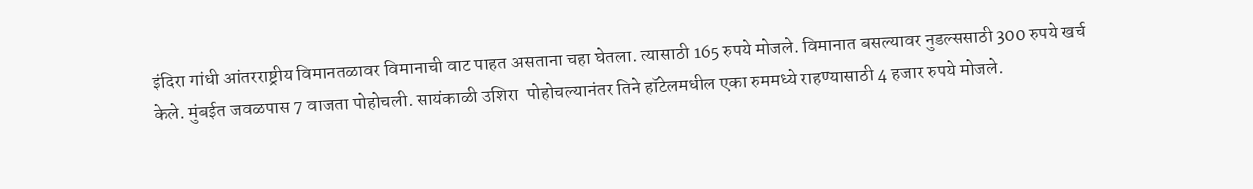इंदिरा गांधी आंतरराष्ट्रीय विमानतळावर विमानाची वाट पाहत असताना चहा घेतला. त्यासाठी 165 रुपये मोजले. विमानात बसल्यावर नुडल्ससाठी 300 रुपये खर्च केले. मुंबईत जवळपास 7 वाजता पोहोचली. सायंकाळी उशिरा  पोहोचल्यानंतर तिने हॉटेलमधील एका रुममध्ये राहण्यासाठी 4 हजार रुपये मोजले.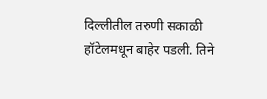दिल्लीतील तरुणी सकाळी हॉटेलमधून बाहेर पडली. तिने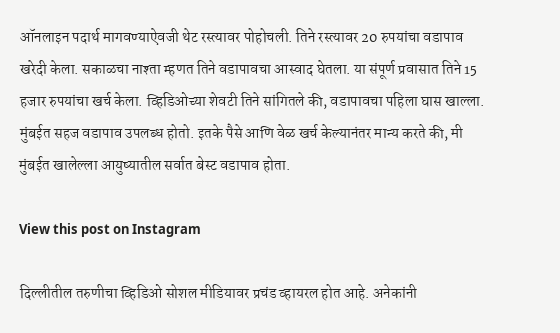ऑनलाइन पदार्थ मागवण्याऐवजी थेट रस्त्यावर पोहोचली. तिने रस्त्यावर 20 रुपयांचा वडापाव खरेदी केला. सकाळचा नाश्ता म्हणत तिने वडापावचा आस्वाद घेतला. या संपूर्ण प्रवासात तिने 15 हजार रुपयांचा खर्च केला. व्हिडिओच्या शेवटी तिने सांगितले की, वडापावचा पहिला घास खाल्ला. मुंबईत सहज वडापाव उपलब्ध होतो. इतके पैसे आणि वेळ खर्च केल्यानंतर मान्य करते की, मी मुंबईत खालेल्ला आयुष्यातील सर्वात बेस्ट वडापाव होता.

View this post on Instagram

दिल्लीतील तरुणीचा व्हिडिओ सोशल मीडियावर प्रचंड व्हायरल होत आहे. अनेकांनी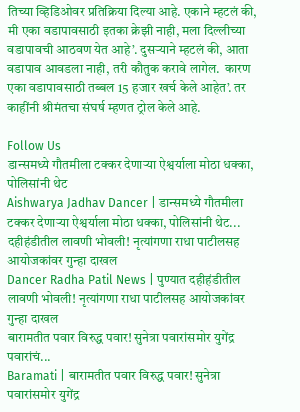तिच्या व्हिडिओवर प्रतिक्रिया दिल्या आहे. एकाने म्हटलं की, मी एका वडापावसाठी इतका क्रेझी नाही, मला दिल्लीच्या वडापावची आठवण येत आहे’. दुसऱ्याने म्हटलं की, आता वडापाव आवडला नाही, तरी कौतुक करावे लागेल.  कारण एका वडापावसाठी तब्बल 15 हजार खर्च केले आहेत’. तर काहींनी श्रीमंतचा संघर्ष म्हणत ट्रोल केले आहे.

Follow Us
डान्समध्ये गौतमीला टक्कर देणाऱ्या ऐश्वर्याला मोठा धक्का, पोलिसांनी थेट
Aishwarya Jadhav Dancer | डान्समध्ये गौतमीला टक्कर देणाऱ्या ऐश्वर्याला मोठा धक्का, पोलिसांनी थेट...
दहीहंडीतील लावणी भोवली! नृत्यांगणा राधा पाटीलसह आयोजकांवर गुन्हा दाखल
Dancer Radha Patil News | पुण्यात दहीहंडीतील लावणी भोवली! नृत्यांगणा राधा पाटीलसह आयोजकांवर गुन्हा दाखल
बारामतीत पवार विरुद्ध पवार! सुनेत्रा पवारांसमोर युगेंद्र पवारांचं...
Baramati | बारामतीत पवार विरुद्ध पवार! सुनेत्रा पवारांसमोर युगेंद्र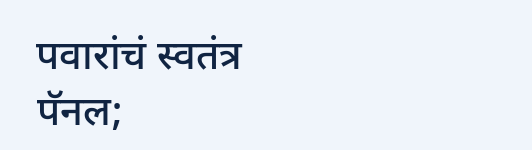पवारांचं स्वतंत्र पॅनल;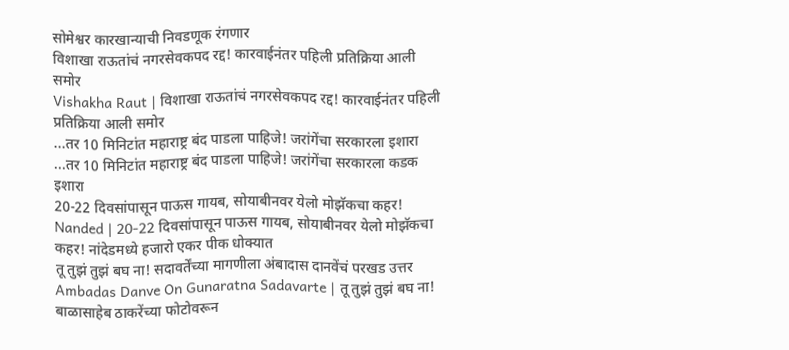सोमेश्वर कारखान्याची निवडणूक रंगणार
विशाखा राऊतांचं नगरसेवकपद रद्द! कारवाईनंतर पहिली प्रतिक्रिया आली समोर
Vishakha Raut | विशाखा राऊतांचं नगरसेवकपद रद्द! कारवाईनंतर पहिली प्रतिक्रिया आली समोर
...तर 10 मिनिटांत महाराष्ट्र बंद पाडला पाहिजे! जरांगेंचा सरकारला इशारा
...तर 10 मिनिटांत महाराष्ट्र बंद पाडला पाहिजे! जरांगेंचा सरकारला कडक इशारा
20-22 दिवसांपासून पाऊस गायब, सोयाबीनवर येलो मोझॅकचा कहर!
Nanded | 20-22 दिवसांपासून पाऊस गायब, सोयाबीनवर येलो मोझॅकचा कहर! नांदेडमध्ये हजारो एकर पीक धोक्यात
तू तुझं तुझं बघ ना! सदावर्तेंच्या मागणीला अंबादास दानवेंचं परखड उत्तर
Ambadas Danve On Gunaratna Sadavarte | तू तुझं तुझं बघ ना! बाळासाहेब ठाकरेंच्या फोटोवरून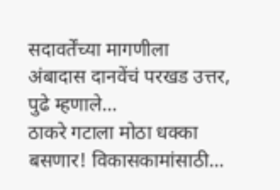सदावर्तेंच्या मागणीला अंबादास दानवेंचं परखड उत्तर, पुढे म्हणाले...
ठाकरे गटाला मोठा धक्का बसणार! विकासकामांसाठी...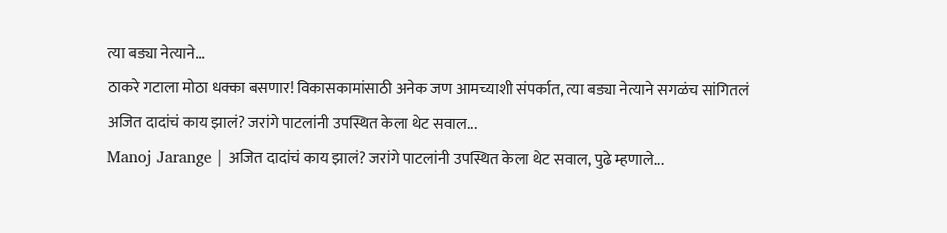त्या बड्या नेत्याने...
ठाकरे गटाला मोठा धक्का बसणार! विकासकामांसाठी अनेक जण आमच्याशी संपर्कात, त्या बड्या नेत्याने सगळंच सांगितलं
अजित दादांचं काय झालं? जरांगे पाटलांनी उपस्थित केला थेट सवाल...
Manoj Jarange | अजित दादांचं काय झालं? जरांगे पाटलांनी उपस्थित केला थेट सवाल, पुढे म्हणाले...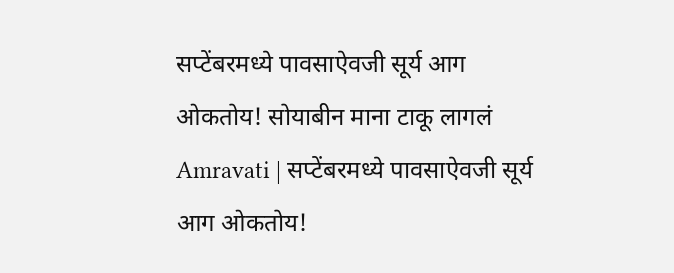सप्टेंबरमध्ये पावसाऐवजी सूर्य आग ओकतोय! सोयाबीन माना टाकू लागलं
Amravati | सप्टेंबरमध्ये पावसाऐवजी सूर्य आग ओकतोय!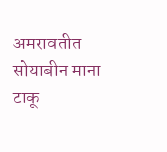अमरावतीत सोयाबीन माना टाकू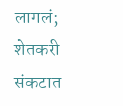लागलं; शेतकरी संकटात